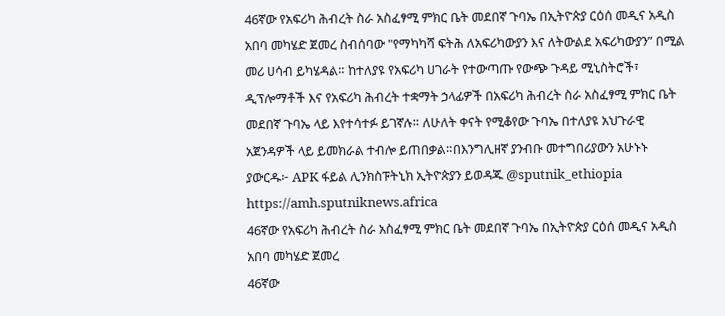46ኛው የአፍሪካ ሕብረት ስራ አስፈፃሚ ምክር ቤት መደበኛ ጉባኤ በኢትዮጵያ ርዕሰ መዲና አዲስ አበባ መካሄድ ጀመረ ስብሰባው "የማካካሻ ፍትሕ ለአፍሪካውያን እና ለትውልደ አፍሪካውያን” በሚል መሪ ሀሳብ ይካሄዳል። ከተለያዩ የአፍሪካ ሀገራት የተውጣጡ የውጭ ጉዳይ ሚኒስትሮች፣ ዲፕሎማቶች እና የአፍሪካ ሕብረት ተቋማት ኃላፊዎች በአፍሪካ ሕብረት ስራ አስፈፃሚ ምክር ቤት መደበኛ ጉባኤ ላይ እየተሳተፉ ይገኛሉ። ለሁለት ቀናት የሚቆየው ጉባኤ በተለያዩ አህጉራዊ አጀንዳዎች ላይ ይመክራል ተብሎ ይጠበቃል።በእንግሊዘኛ ያንብቡ መተግበሪያውን አሁኑኑ ያውርዱ፦ APK ፋይል ሊንክስፑትኒክ ኢትዮጵያን ይወዳጁ @sputnik_ethiopia
https://amh.sputniknews.africa
46ኛው የአፍሪካ ሕብረት ስራ አስፈፃሚ ምክር ቤት መደበኛ ጉባኤ በኢትዮጵያ ርዕሰ መዲና አዲስ አበባ መካሄድ ጀመረ
46ኛው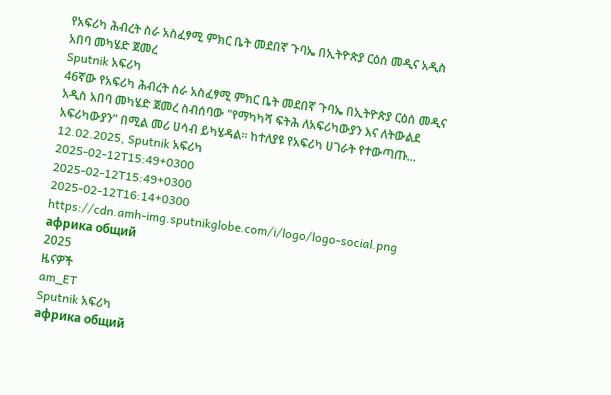የአፍሪካ ሕብረት ስራ አስፈፃሚ ምክር ቤት መደበኛ ጉባኤ በኢትዮጵያ ርዕሰ መዲና አዲስ አበባ መካሄድ ጀመረ
Sputnik አፍሪካ
46ኛው የአፍሪካ ሕብረት ስራ አስፈፃሚ ምክር ቤት መደበኛ ጉባኤ በኢትዮጵያ ርዕሰ መዲና አዲስ አበባ መካሄድ ጀመረ ስብሰባው "የማካካሻ ፍትሕ ለአፍሪካውያን እና ለትውልደ አፍሪካውያን” በሚል መሪ ሀሳብ ይካሄዳል። ከተለያዩ የአፍሪካ ሀገራት የተውጣጡ... 12.02.2025, Sputnik አፍሪካ
2025-02-12T15:49+0300
2025-02-12T15:49+0300
2025-02-12T16:14+0300
https://cdn.amh-img.sputnikglobe.com/i/logo/logo-social.png
африка общий
2025
ዜናዎች
am_ET
Sputnik አፍሪካ
африка общий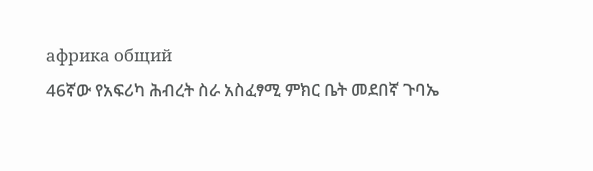африка общий
46ኛው የአፍሪካ ሕብረት ስራ አስፈፃሚ ምክር ቤት መደበኛ ጉባኤ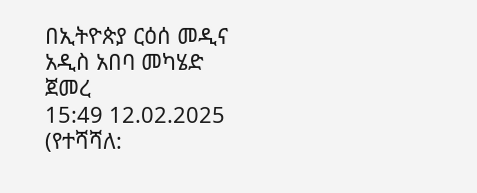በኢትዮጵያ ርዕሰ መዲና አዲስ አበባ መካሄድ ጀመረ
15:49 12.02.2025 (የተሻሻለ: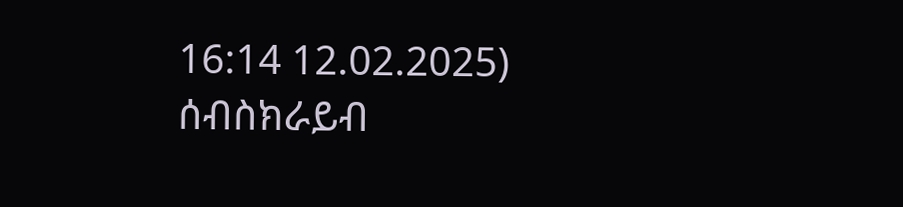16:14 12.02.2025)
ሰብስክራይብ